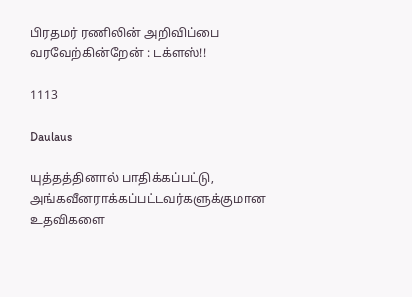பிரதமர் ரணிலின் அறிவிப்பை வரவேற்கின்றேன் : டக்ளஸ்!!

1113

Daulaus

யுத்தத்தினால் பாதிக்கப்பட்டு, அங்கவீனராக்கப்பட்டவர்களுக்குமான உதவிகளை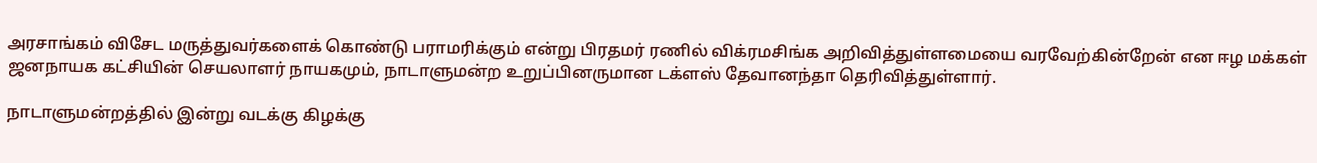அரசாங்கம் விசேட மருத்துவர்களைக் கொண்டு பராமரிக்கும் என்று பிரதமர் ரணில் விக்ரமசிங்க அறிவித்துள்ளமையை வரவேற்கின்றேன் என ஈழ மக்கள் ஜனநாயக கட்சியின் செயலாளர் நாயகமும், நாடாளுமன்ற உறுப்பினருமான டக்ளஸ் தேவானந்தா தெரிவித்துள்ளார்.

நாடாளுமன்றத்தில் இன்று வடக்கு கிழக்கு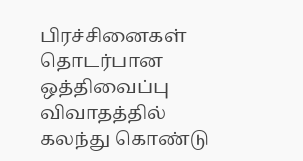பிரச்சினைகள் தொடர்பான ஒத்திவைப்பு விவாதத்தில் கலந்து கொண்டு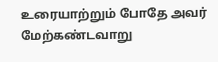உரையாற்றும் போதே அவர் மேற்கண்டவாறு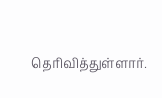தெரிவித்துள்ளார்.